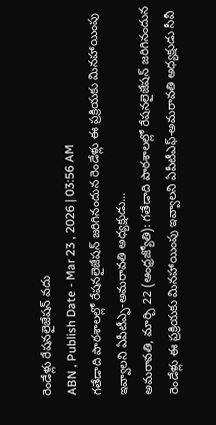రెండేళ్లు రేషనలైజేషన్ వదు
ABN , Publish Date - Mar 23 , 2026 | 03:56 AM
గతేడాది పాఠశాలల్లో రేషనలైజేషన్ జరిగినందున రెండేళ్లు ఈ ప్రక్రియకు మినహాయింపు ఇవ్వాలని ఏపీటీఎ్ఫ-అమరావతి అధ్యక్షుడు...
అమరావతి, మార్చి 22 (ఆంధ్రజ్యోతి): గతేడాది పాఠశాలల్లో రేషనలైజేషన్ జరిగినందున రెండేళ్లు ఈ ప్రక్రియకు మినహాయింపు ఇవ్వాలని ఏపీటీఎఫ్-అమరావతి అధ్యక్షుడు సీవీ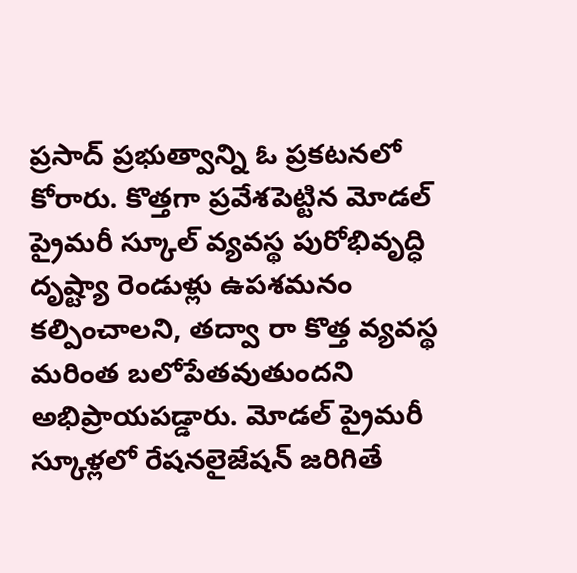ప్రసాద్ ప్రభుత్వాన్ని ఓ ప్రకటనలో కోరారు. కొత్తగా ప్రవేశపెట్టిన మోడల్ ప్రైమరీ స్కూల్ వ్యవస్థ పురోభివృద్ధి దృష్ట్యా రెండుళ్లు ఉపశమనం కల్పించాలని, తద్వా రా కొత్త వ్యవస్థ మరింత బలోపేతవుతుందని అభిప్రాయపడ్డారు. మోడల్ ప్రైమరీ స్కూళ్లలో రేషనలైజేషన్ జరిగితే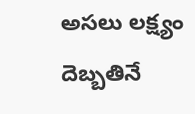అసలు లక్ష్యం దెబ్బతినే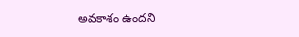అవకాశం ఉందని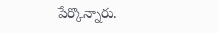పేర్కొన్నారు.